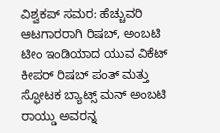ವಿಶ್ವಕಪ್ ಸಮರ: ಹೆಚ್ಚುವರಿ ಆಟಗಾರರಾಗಿ ರಿಷಬ್, ಅಂಬಟಿ
ಟೀಂ ಇಂಡಿಯಾದ ಯುವ ವಿಕೆಟ್ ಕೀಪರ್ ರಿಷಬ್ ಪಂತ್ ಮತ್ತು ಸ್ಫೋಟಕ ಬ್ಯಾಟ್ಸ್ ಮನ್ ಅಂಬಟಿ ರಾಯ್ಡು ಅವರನ್ನ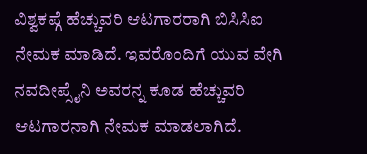ವಿಶ್ವಕಪ್ಗೆ ಹೆಚ್ಚುವರಿ ಆಟಗಾರರಾಗಿ ಬಿಸಿಸಿಐ ನೇಮಕ ಮಾಡಿದೆ. ಇವರೊಂದಿಗೆ ಯುವ ವೇಗಿ ನವದೀಪ್ಸೈನಿ ಅವರನ್ನ ಕೂಡ ಹೆಚ್ಚುವರಿ ಆಟಗಾರನಾಗಿ ನೇಮಕ ಮಾಡಲಾಗಿದೆ.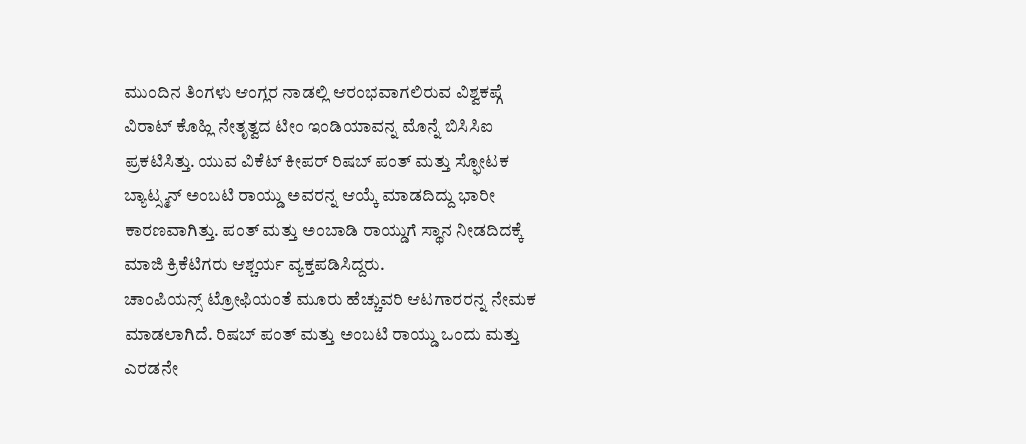ಮುಂದಿನ ತಿಂಗಳು ಆಂಗ್ಲರ ನಾಡಲ್ಲಿ ಆರಂಭವಾಗಲಿರುವ ವಿಶ್ವಕಪ್ಗೆ ವಿರಾಟ್ ಕೊಹ್ಲಿ ನೇತೃತ್ವದ ಟೀಂ ಇಂಡಿಯಾವನ್ನ ಮೊನ್ನೆ ಬಿಸಿಸಿಐ ಪ್ರಕಟಿಸಿತ್ತು. ಯುವ ವಿಕೆಟ್ ಕೀಪರ್ ರಿಷಬ್ ಪಂತ್ ಮತ್ತು ಸ್ಫೋಟಕ ಬ್ಯಾಟ್ಸ್ಮನ್ ಅಂಬಟಿ ರಾಯ್ಡು ಅವರನ್ನ ಆಯ್ಕೆ ಮಾಡದಿದ್ದು ಭಾರೀ ಕಾರಣವಾಗಿತ್ತು. ಪಂತ್ ಮತ್ತು ಅಂಬಾಡಿ ರಾಯ್ಡುಗೆ ಸ್ಥಾನ ನೀಡದಿದಕ್ಕೆ ಮಾಜಿ ಕ್ರಿಕೆಟಿಗರು ಆಶ್ಚರ್ಯ ವ್ಯಕ್ತಪಡಿಸಿದ್ದರು.
ಚಾಂಪಿಯನ್ಸ್ ಟ್ರೋಫಿಯಂತೆ ಮೂರು ಹೆಚ್ಚುವರಿ ಆಟಗಾರರನ್ನ ನೇಮಕ ಮಾಡಲಾಗಿದೆ. ರಿಷಬ್ ಪಂತ್ ಮತ್ತು ಅಂಬಟಿ ರಾಯ್ಡು ಒಂದು ಮತ್ತು ಎರಡನೇ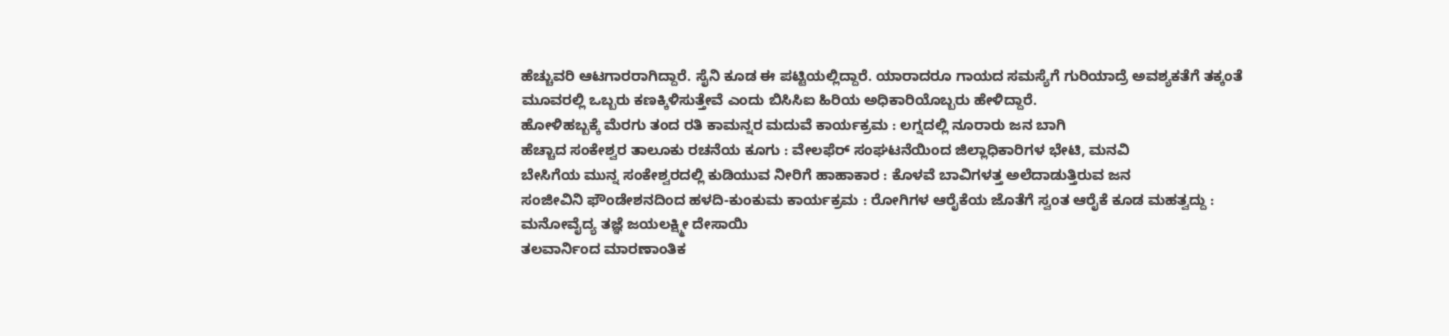ಹೆಚ್ಚುವರಿ ಆಟಗಾರರಾಗಿದ್ದಾರೆ. ಸೈನಿ ಕೂಡ ಈ ಪಟ್ಟಿಯಲ್ಲಿದ್ದಾರೆ. ಯಾರಾದರೂ ಗಾಯದ ಸಮಸ್ಯೆಗೆ ಗುರಿಯಾದ್ರೆ ಅವಶ್ಯಕತೆಗೆ ತಕ್ಕಂತೆ ಮೂವರಲ್ಲಿ ಒಬ್ಬರು ಕಣಕ್ಕಿಳಿಸುತ್ತೇವೆ ಎಂದು ಬಿಸಿಸಿಐ ಹಿರಿಯ ಅಧಿಕಾರಿಯೊಬ್ಬರು ಹೇಳಿದ್ದಾರೆ.
ಹೋಳಿಹಬ್ಬಕ್ಕೆ ಮೆರಗು ತಂದ ರತಿ ಕಾಮನ್ನರ ಮದುವೆ ಕಾರ್ಯಕ್ರಮ : ಲಗ್ನದಲ್ಲಿ ನೂರಾರು ಜನ ಬಾಗಿ
ಹೆಚ್ಚಾದ ಸಂಕೇಶ್ವರ ತಾಲೂಕು ರಚನೆಯ ಕೂಗು : ವೇಲಫೆರ್ ಸಂಘಟನೆಯಿಂದ ಜಿಲ್ಲಾಧಿಕಾರಿಗಳ ಭೇಟಿ, ಮನವಿ
ಬೇಸಿಗೆಯ ಮುನ್ನ ಸಂಕೇಶ್ವರದಲ್ಲಿ ಕುಡಿಯುವ ನೀರಿಗೆ ಹಾಹಾಕಾರ : ಕೊಳವೆ ಬಾವಿಗಳತ್ತ ಅಲೆದಾಡುತ್ತಿರುವ ಜನ
ಸಂಜೀವಿನಿ ಫೌಂಡೇಶನದಿಂದ ಹಳದಿ-ಕುಂಕುಮ ಕಾರ್ಯಕ್ರಮ : ರೋಗಿಗಳ ಆರೈಕೆಯ ಜೊತೆಗೆ ಸ್ವಂತ ಆರೈಕೆ ಕೂಡ ಮಹತ್ವದ್ದು : ಮನೋವೈದ್ಯ ತಜ್ಞೆ ಜಯಲಕ್ಷ್ಮೀ ದೇಸಾಯಿ
ತಲವಾರ್ನಿಂದ ಮಾರಣಾಂತಿಕ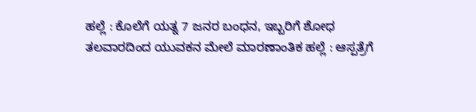ಹಲ್ಲೆ : ಕೊಲೆಗೆ ಯತ್ನ 7 ಜನರ ಬಂಧನ, ಇಬ್ಬರಿಗೆ ಶೋಧ
ತಲವಾರದಿಂದ ಯುವಕನ ಮೇಲೆ ಮಾರಣಾಂತಿಕ ಹಲ್ಲೆ : ಆಸ್ಪತ್ರೆಗೆ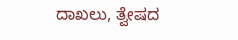ದಾಖಲು, ತ್ವೇಷದ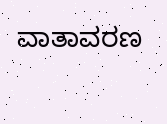ವಾತಾವರಣ